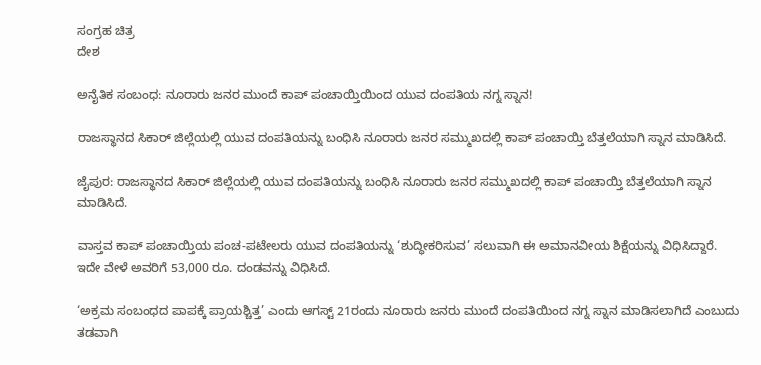ಸಂಗ್ರಹ ಚಿತ್ರ
ದೇಶ

ಅನೈತಿಕ ಸಂಬಂಧ: ನೂರಾರು ಜನರ ಮುಂದೆ ಕಾಪ್ ಪಂಚಾಯ್ತಿಯಿಂದ ಯುವ ದಂಪತಿಯ ನಗ್ನ ಸ್ನಾನ!

ರಾಜಸ್ಥಾನದ ಸಿಕಾರ್ ಜಿಲ್ಲೆಯಲ್ಲಿ ಯುವ ದಂಪತಿಯನ್ನು ಬಂಧಿಸಿ ನೂರಾರು ಜನರ ಸಮ್ಮುಖದಲ್ಲಿ ಕಾಪ್ ಪಂಚಾಯ್ತಿ ಬೆತ್ತಲೆಯಾಗಿ ಸ್ನಾನ ಮಾಡಿಸಿದೆ.

ಜೈಪುರ: ರಾಜಸ್ಥಾನದ ಸಿಕಾರ್ ಜಿಲ್ಲೆಯಲ್ಲಿ ಯುವ ದಂಪತಿಯನ್ನು ಬಂಧಿಸಿ ನೂರಾರು ಜನರ ಸಮ್ಮುಖದಲ್ಲಿ ಕಾಪ್ ಪಂಚಾಯ್ತಿ ಬೆತ್ತಲೆಯಾಗಿ ಸ್ನಾನ ಮಾಡಿಸಿದೆ.

ವಾಸ್ತವ ಕಾಪ್ ಪಂಚಾಯ್ತಿಯ ಪಂಚ-ಪಟೇಲರು ಯುವ ದಂಪತಿಯನ್ನು ‘ಶುದ್ಧೀಕರಿಸುವ’ ಸಲುವಾಗಿ ಈ ಅಮಾನವೀಯ ಶಿಕ್ಷೆಯನ್ನು ವಿಧಿಸಿದ್ದಾರೆ. ಇದೇ ವೇಳೆ ಅವರಿಗೆ 53,000 ರೂ. ದಂಡವನ್ನು ವಿಧಿಸಿದೆ.

‘ಅಕ್ರಮ ಸಂಬಂಧದ ಪಾಪಕ್ಕೆ ಪ್ರಾಯಶ್ಚಿತ್ತ’ ಎಂದು ಆಗಸ್ಟ್ 21ರಂದು ನೂರಾರು ಜನರು ಮುಂದೆ ದಂಪತಿಯಿಂದ ನಗ್ನ ಸ್ನಾನ ಮಾಡಿಸಲಾಗಿದೆ ಎಂಬುದು ತಡವಾಗಿ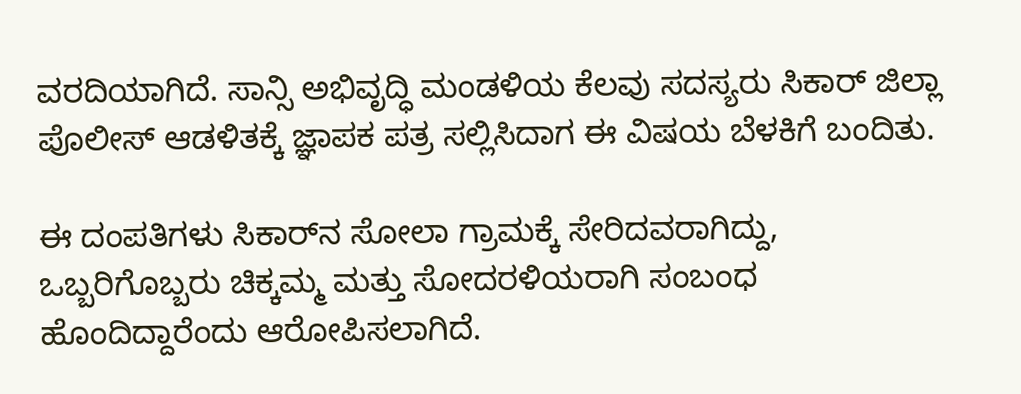ವರದಿಯಾಗಿದೆ. ಸಾನ್ಸಿ ಅಭಿವೃದ್ಧಿ ಮಂಡಳಿಯ ಕೆಲವು ಸದಸ್ಯರು ಸಿಕಾರ್ ಜಿಲ್ಲಾ ಪೊಲೀಸ್ ಆಡಳಿತಕ್ಕೆ ಜ್ಞಾಪಕ ಪತ್ರ ಸಲ್ಲಿಸಿದಾಗ ಈ ವಿಷಯ ಬೆಳಕಿಗೆ ಬಂದಿತು.

ಈ ದಂಪತಿಗಳು ಸಿಕಾರ್‌ನ ಸೋಲಾ ಗ್ರಾಮಕ್ಕೆ ಸೇರಿದವರಾಗಿದ್ದು, ಒಬ್ಬರಿಗೊಬ್ಬರು ಚಿಕ್ಕಮ್ಮ ಮತ್ತು ಸೋದರಳಿಯರಾಗಿ ಸಂಬಂಧ ಹೊಂದಿದ್ದಾರೆಂದು ಆರೋಪಿಸಲಾಗಿದೆ.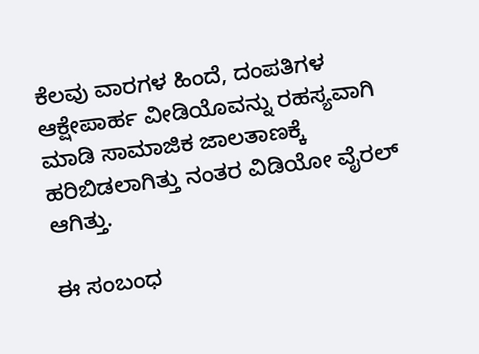ಕೆಲವು ವಾರಗಳ ಹಿಂದೆ, ದಂಪತಿಗಳ ಆಕ್ಷೇಪಾರ್ಹ ವೀಡಿಯೊವನ್ನು ರಹಸ್ಯವಾಗಿ ಮಾಡಿ ಸಾಮಾಜಿಕ ಜಾಲತಾಣಕ್ಕೆ ಹರಿಬಿಡಲಾಗಿತ್ತು ನಂತರ ವಿಡಿಯೋ ವೈರಲ್ ಆಗಿತ್ತು.

ಈ ಸಂಬಂಧ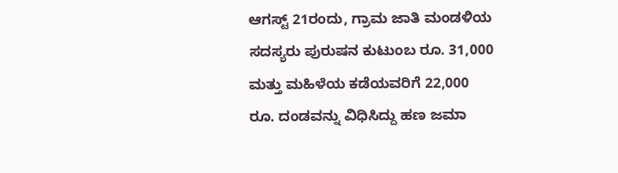ಆಗಸ್ಟ್ 21ರಂದು, ಗ್ರಾಮ ಜಾತಿ ಮಂಡಳಿಯ ಸದಸ್ಯರು ಪುರುಷನ ಕುಟುಂಬ ರೂ. 31,000 ಮತ್ತು ಮಹಿಳೆಯ ಕಡೆಯವರಿಗೆ 22,000 ರೂ. ದಂಡವನ್ನು ವಿಧಿಸಿದ್ದು ಹಣ ಜಮಾ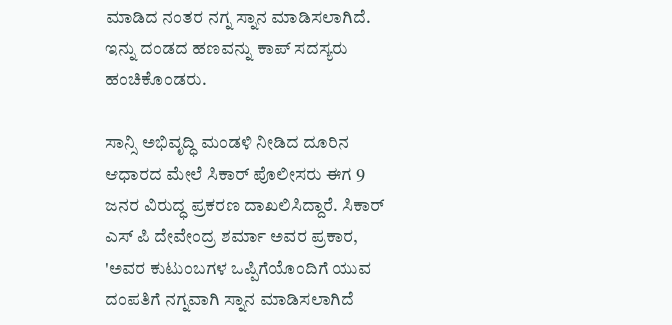ಮಾಡಿದ ನಂತರ ನಗ್ನ ಸ್ನಾನ ಮಾಡಿಸಲಾಗಿದೆ. ಇನ್ನು ದಂಡದ ಹಣವನ್ನು ಕಾಪ್ ಸದಸ್ಯರು ಹಂಚಿಕೊಂಡರು.

ಸಾನ್ಸಿ ಅಭಿವೃದ್ಧಿ ಮಂಡಳಿ ನೀಡಿದ ದೂರಿನ ಆಧಾರದ ಮೇಲೆ ಸಿಕಾರ್ ಪೊಲೀಸರು ಈಗ 9 ಜನರ ವಿರುದ್ಧ ಪ್ರಕರಣ ದಾಖಲಿಸಿದ್ದಾರೆ. ಸಿಕಾರ್ ಎಸ್ ಪಿ ದೇವೇಂದ್ರ ಶರ್ಮಾ ಅವರ ಪ್ರಕಾರ, 'ಅವರ ಕುಟುಂಬಗಳ ಒಪ್ಪಿಗೆಯೊಂದಿಗೆ ಯುವ ದಂಪತಿಗೆ ನಗ್ನವಾಗಿ ಸ್ನಾನ ಮಾಡಿಸಲಾಗಿದೆ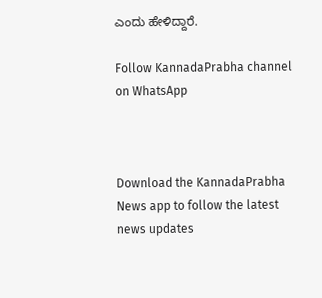ಎಂದು ಹೇಳಿದ್ದಾರೆ.

Follow KannadaPrabha channel on WhatsApp



Download the KannadaPrabha News app to follow the latest news updates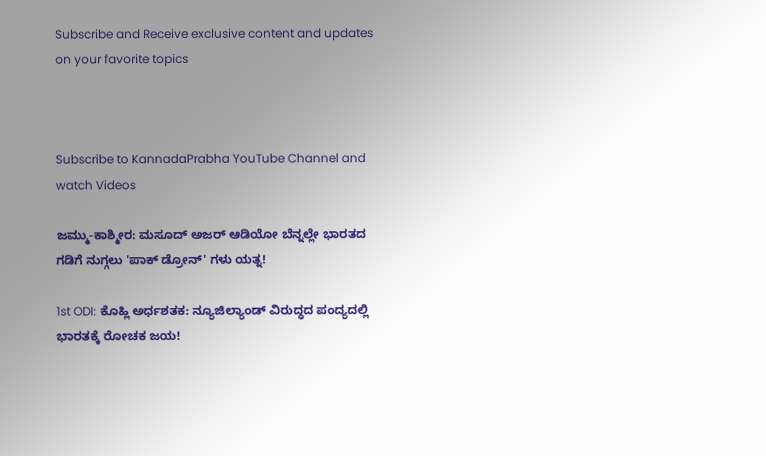Subscribe and Receive exclusive content and updates on your favorite topics



Subscribe to KannadaPrabha YouTube Channel and watch Videos

ಜಮ್ಮು-ಕಾಶ್ಮೀರ: ಮಸೂದ್ ಅಜರ್ ಆಡಿಯೋ ಬೆನ್ನಲ್ಲೇ ಭಾರತದ ಗಡಿಗೆ ನುಗ್ಗಲು 'ಪಾಕ್ ಡ್ರೋನ್' ಗಳು ಯತ್ನ!

1st ODI: ಕೊಹ್ಲಿ ಅರ್ಧಶತಕ: ನ್ಯೂಜಿಲ್ಯಾಂಡ್ ವಿರುದ್ಧದ ಪಂದ್ಯದಲ್ಲಿ ಭಾರತಕ್ಕೆ ರೋಚಕ ಜಯ!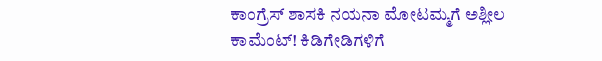ಕಾಂಗ್ರೆಸ್ ಶಾಸಕಿ ನಯನಾ ಮೋಟಮ್ಮಗೆ ಅಶ್ಲೀಲ ಕಾಮೆಂಟ್! ಕಿಡಿಗೇಡಿಗಳಿಗೆ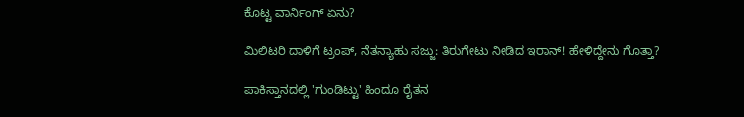ಕೊಟ್ಟ ವಾರ್ನಿಂಗ್ ಏನು?

ಮಿಲಿಟರಿ ದಾಳಿಗೆ ಟ್ರಂಪ್, ನೆತನ್ಯಾಹು ಸಜ್ಜು: ತಿರುಗೇಟು ನೀಡಿದ ಇರಾನ್! ಹೇಳಿದ್ದೇನು ಗೊತ್ತಾ?

ಪಾಕಿಸ್ತಾನದಲ್ಲಿ 'ಗುಂಡಿಟ್ಟು' ಹಿಂದೂ ರೈತನ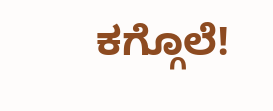ಕಗ್ಗೊಲೆ!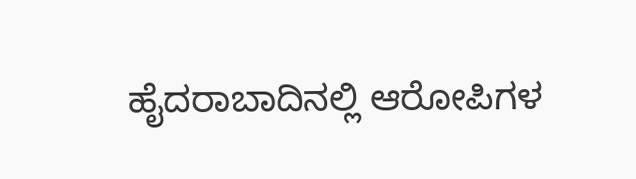ಹೈದರಾಬಾದಿನಲ್ಲಿ ಆರೋಪಿಗಳ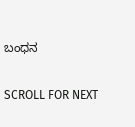ಬಂಧನ

SCROLL FOR NEXT